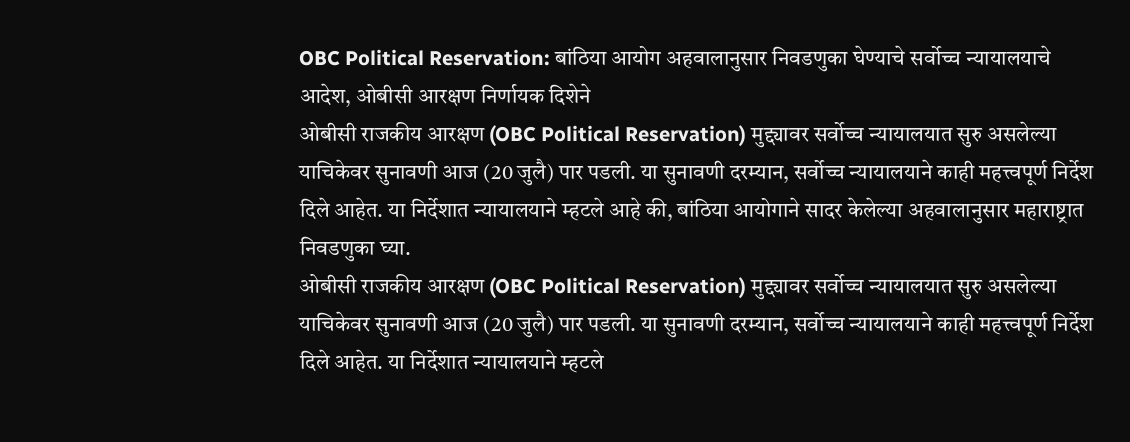OBC Political Reservation: बांठिया आयोग अहवालानुसार निवडणुका घेण्याचे सर्वोच्च न्यायालयाचे आदेश, ओबीसी आरक्षण निर्णायक दिशेने
ओबीसी राजकीय आरक्षण (OBC Political Reservation) मुद्द्यावर सर्वोच्च न्यायालयात सुरु असलेल्या याचिकेवर सुनावणी आज (20 जुलै) पार पडली. या सुनावणी दरम्यान, सर्वोच्च न्यायालयाने काही महत्त्वपूर्ण निर्देश दिले आहेत. या निर्देशात न्यायालयाने म्हटले आहे की, बांठिया आयोगाने सादर केलेल्या अहवालानुसार महाराष्ट्रात निवडणुका घ्या.
ओबीसी राजकीय आरक्षण (OBC Political Reservation) मुद्द्यावर सर्वोच्च न्यायालयात सुरु असलेल्या याचिकेवर सुनावणी आज (20 जुलै) पार पडली. या सुनावणी दरम्यान, सर्वोच्च न्यायालयाने काही महत्त्वपूर्ण निर्देश दिले आहेत. या निर्देशात न्यायालयाने म्हटले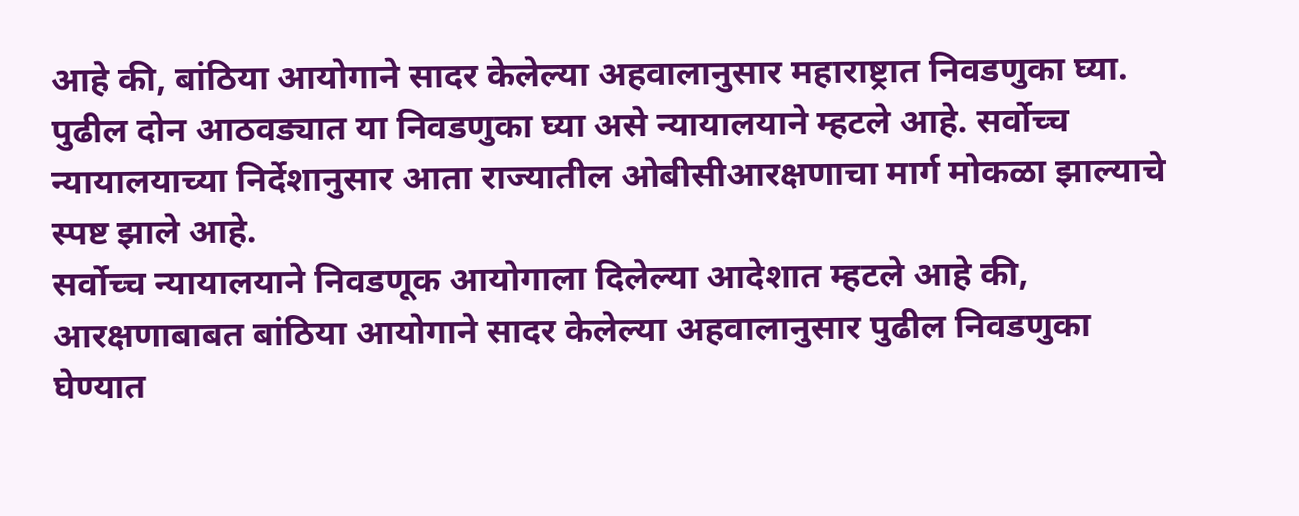आहे की, बांठिया आयोगाने सादर केलेल्या अहवालानुसार महाराष्ट्रात निवडणुका घ्या. पुढील दोन आठवड्यात या निवडणुका घ्या असे न्यायालयाने म्हटले आहे. सर्वोच्च न्यायालयाच्या निर्देशानुसार आता राज्यातील ओबीसीआरक्षणाचा मार्ग मोकळा झाल्याचे स्पष्ट झाले आहे.
सर्वोच्च न्यायालयाने निवडणूक आयोगाला दिलेल्या आदेशात म्हटले आहे की, आरक्षणाबाबत बांठिया आयोगाने सादर केलेल्या अहवालानुसार पुढील निवडणुका घेण्यात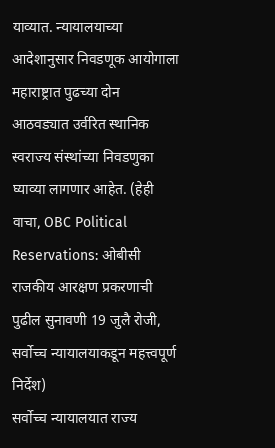याव्यात. न्यायालयाच्या आदेशानुसार निवडणूक आयोगाला महाराष्ट्रात पुढच्या दोन आठवड्यात उर्वरित स्थानिक स्वराज्य संस्थांच्या निवडणुका घ्याव्या लागणार आहेत. (हेही वाचा, OBC Political Reservations: ओबीसी राजकीय आरक्षण प्रकरणाची पुढील सुनावणी 19 जुलै रोजी, सर्वोच्च न्यायालयाकडून महत्त्वपूर्ण निर्देश)
सर्वोच्च न्यायालयात राज्य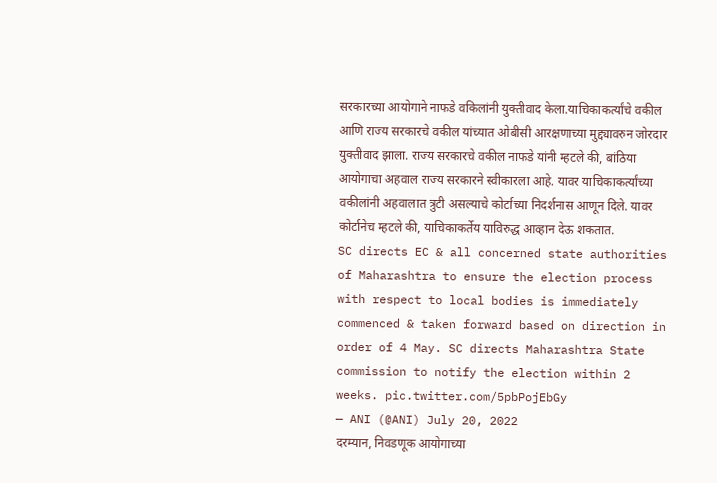सरकारच्या आयोगाने नाफडे वकिलांनी युक्तीवाद केला.याचिकाकर्त्यांचे वकील आणि राज्य सरकारचे वकील यांच्यात ओबीसी आरक्षणाच्या मुद्द्यावरुन जोरदार युक्तीवाद झाला. राज्य सरकारचे वकील नाफडे यांनी म्हटले की, बांठिया आयोगाचा अहवाल राज्य सरकारने स्वीकारला आहे. यावर याचिकाकर्त्यांच्या वकीलांनी अहवालात त्रुटी असल्याचे कोर्टाच्या निदर्शनास आणून दिले. यावर कोर्टानेच म्हटले की, याचिकाकर्तेय याविरुद्ध आव्हान देऊ शकतात.
SC directs EC & all concerned state authorities of Maharashtra to ensure the election process with respect to local bodies is immediately commenced & taken forward based on direction in order of 4 May. SC directs Maharashtra State commission to notify the election within 2 weeks. pic.twitter.com/5pbPojEbGy
— ANI (@ANI) July 20, 2022
दरम्यान, निवडणूक आयोगाच्या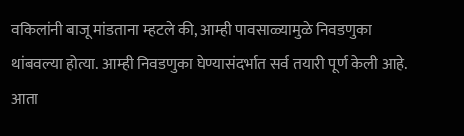वकिलांनी बाजू मांडताना म्हटले की, आम्ही पावसाळ्यामुळे निवडणुका थांबवल्या होत्या. आम्ही निवडणुका घेण्यासंदर्भात सर्व तयारी पूर्ण केली आहे. आता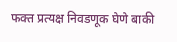फक्त प्रत्यक्ष निवडणूक घेणे बाकी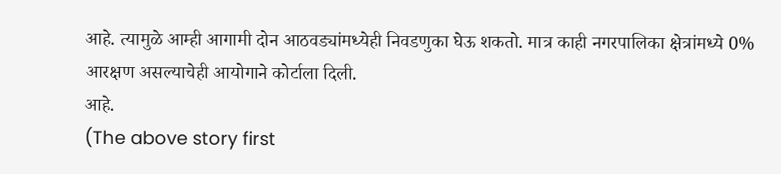आहे. त्यामुळे आम्ही आगामी दोन आठवड्यांमध्येही निवडणुका घेऊ शकतो. मात्र काही नगरपालिका क्षेत्रांमध्ये 0% आरक्षण असल्याचेही आयोगाने कोर्टाला दिली.
आहे.
(The above story first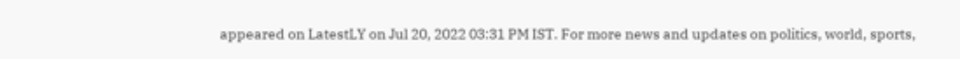appeared on LatestLY on Jul 20, 2022 03:31 PM IST. For more news and updates on politics, world, sports,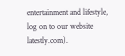entertainment and lifestyle, log on to our website latestly.com).